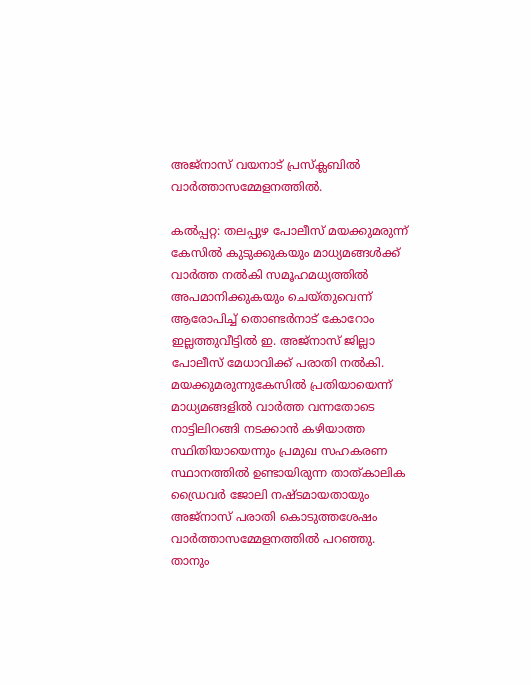അജ്‌നാസ് വയനാട് പ്രസ്‌ക്ലബില്‍ വാര്‍ത്താസമ്മേളനത്തില്‍.

കല്‍പ്പറ്റ: തലപ്പുഴ പോലീസ് മയക്കുമരുന്ന് കേസില്‍ കുടുക്കുകയും മാധ്യമങ്ങള്‍ക്ക് വാര്‍ത്ത നല്‍കി സമൂഹമധ്യത്തില്‍ അപമാനിക്കുകയും ചെയ്തുവെന്ന് ആരോപിച്ച് തൊണ്ടര്‍നാട് കോറോം ഇല്ലത്തുവീട്ടില്‍ ഇ. അജ്‌നാസ് ജില്ലാ പോലീസ് മേധാവിക്ക് പരാതി നല്‍കി. മയക്കുമരുന്നുകേസില്‍ പ്രതിയായെന്ന് മാധ്യമങ്ങളില്‍ വാര്‍ത്ത വന്നതോടെ നാട്ടിലിറങ്ങി നടക്കാന്‍ കഴിയാത്ത സ്ഥിതിയായെന്നും പ്രമുഖ സഹകരണ സ്ഥാനത്തില്‍ ഉണ്ടായിരുന്ന താത്കാലിക ഡ്രൈവര്‍ ജോലി നഷ്ടമായതായും അജ്‌നാസ് പരാതി കൊടുത്തശേഷം
വാര്‍ത്താസമ്മേളനത്തില്‍ പറഞ്ഞു.
താനും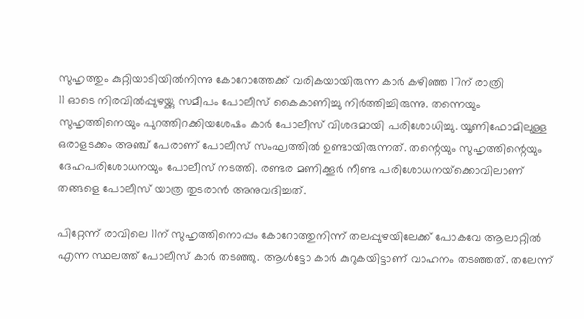സുഹൃത്തും കുറ്റിയാടിയില്‍നിന്നു കോറോത്തേക്ക് വരികയായിരുന്ന കാര്‍ കഴിഞ്ഞ 17ന് രാത്രി
11 ഓടെ നിരവില്‍പ്പുഴയ്ക്കു സമീപം പോലീസ് കൈകാണിച്ചു നിര്‍ത്തിച്ചിരുന്നു. തന്നെയും സുഹൃത്തിനെയും പുറത്തിറക്കിയശേഷം കാര്‍ പോലീസ് വിശദമായി പരിശോധിച്ചു. യൂണിഫോമിലുള്ള ഒരാളടക്കം അഞ്ച് പേരാണ് പോലീസ് സംഘത്തില്‍ ഉണ്ടായിരുന്നത്. തന്റെയും സുഹൃത്തിന്റെയും ദേഹപരിശോധനയും പോലീസ് നടത്തി. രണ്ടര മണിക്കൂര്‍ നീണ്ട പരിശോധനയ്‌ക്കൊവിലാണ് തങ്ങളെ പോലീസ് യാത്ര തുടരാന്‍ അനുവദിച്ചത്.

പിറ്റേന്ന് രാവിലെ 11ന് സുഹൃത്തിനൊപ്പം കോറോത്തുനിന്ന് തലപ്പുഴയിലേക്ക് പോകവേ ആലാറ്റില്‍ എന്ന സ്ഥലത്ത് പോലീസ് കാര്‍ തടഞ്ഞു. ആള്‍ട്ടോ കാര്‍ കുറുകയിട്ടാണ് വാഹനം തടഞ്ഞത്. തലേന്ന്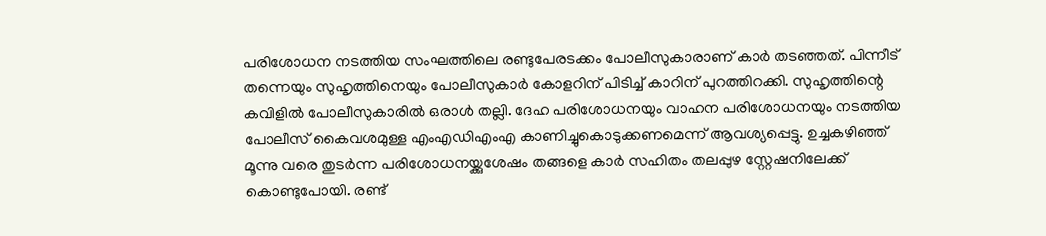പരിശോധന നടത്തിയ സംഘത്തിലെ രണ്ടുപേരടക്കം പോലീസുകാരാണ് കാര്‍ തടഞ്ഞത്. പിന്നീട് തന്നെയും സുഹൃത്തിനെയും പോലീസുകാര്‍ കോളറിന് പിടിച്ച് കാറിന് പുറത്തിറക്കി. സുഹൃത്തിന്റെ കവിളില്‍ പോലീസുകാരില്‍ ഒരാള്‍ തല്ലി. ദേഹ പരിശോധനയും വാഹന പരിശോധനയും നടത്തിയ പോലീസ് കൈവശമുള്ള എംഎഡിഎംഎ കാണിച്ചുകൊടുക്കണമെന്ന് ആവശ്യപ്പെട്ടു. ഉച്ചകഴിഞ്ഞ് മൂന്നു വരെ തുടര്‍ന്ന പരിശോധനയ്ക്കുശേഷം തങ്ങളെ കാര്‍ സഹിതം തലപ്പുഴ സ്റ്റേഷനിലേക്ക് കൊണ്ടുപോയി. രണ്ട്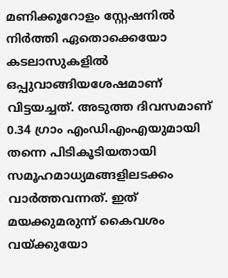മണിക്കൂറോളം സ്റ്റേഷനില്‍ നിര്‍ത്തി ഏതൊക്കെയോ കടലാസുകളില്‍ ഒപ്പുവാങ്ങിയശേഷമാണ് വിട്ടയച്ചത്. അടുത്ത ദിവസമാണ് 0.34 ഗ്രാം എംഡിഎംഎയുമായി തന്നെ പിടികൂടിയതായി സമൂഹമാധ്യമങ്ങളിലടക്കം വാര്‍ത്തവന്നത്. ഇത് മയക്കുമരുന്ന് കൈവശം വയ്ക്കുയോ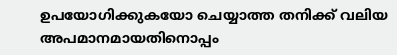ഉപയോഗിക്കുകയോ ചെയ്യാത്ത തനിക്ക് വലിയ അപമാനമായതിനൊപ്പം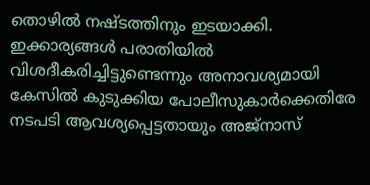തൊഴില്‍ നഷ്ടത്തിനും ഇടയാക്കി. ഇക്കാര്യങ്ങള്‍ പരാതിയില്‍ വിശദീകരിച്ചിട്ടുണ്ടെന്നും അനാവശ്യമായി കേസില്‍ കുടുക്കിയ പോലീസുകാര്‍ക്കെതിരേ നടപടി ആവശ്യപ്പെട്ടതായും അജ്‌നാസ്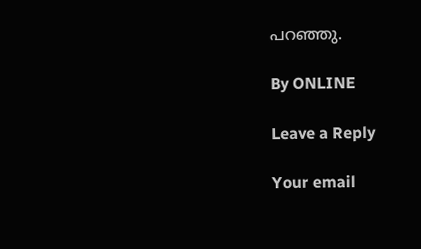പറഞ്ഞു.

By ONLINE

Leave a Reply

Your email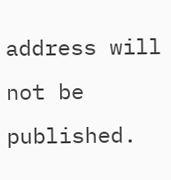address will not be published.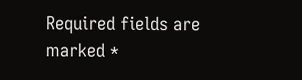Required fields are marked *